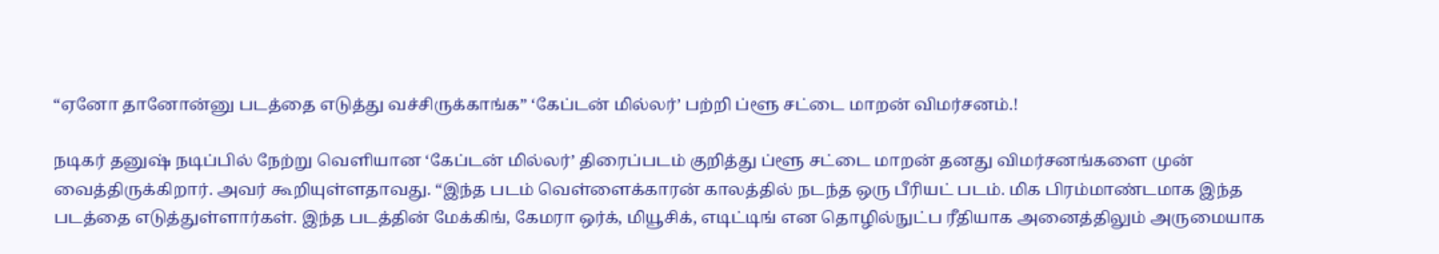“ஏனோ தானோன்னு படத்தை எடுத்து வச்சிருக்காங்க” ‘கேப்டன் மில்லர்’ பற்றி ப்ளூ சட்டை மாறன் விமர்சனம்.!

நடிகர் தனுஷ் நடிப்பில் நேற்று வெளியான ‘கேப்டன் மில்லர்’ திரைப்படம் குறித்து ப்ளூ சட்டை மாறன் தனது விமர்சனங்களை முன் வைத்திருக்கிறார். அவர் கூறியுள்ளதாவது. “இந்த படம் வெள்ளைக்காரன் காலத்தில் நடந்த ஒரு பீரியட் படம். மிக பிரம்மாண்டமாக இந்த படத்தை எடுத்துள்ளார்கள். இந்த படத்தின் மேக்கிங், கேமரா ஒர்க், மியூசிக், எடிட்டிங் என தொழில்நுட்ப ரீதியாக அனைத்திலும் அருமையாக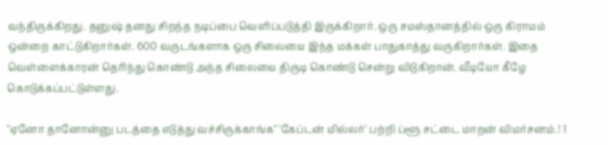வந்திருக்கிறது. தனுஷ் தனது சிறந்த நடிப்பை வெளிப்படுத்தி இருக்கிறார். ஒரு சமஸ்தானத்தில் ஒரு கிராமம் ஒன்றை காட்டுகிறார்கள். 600 வருடங்களாக ஒரு சிலையை இந்த மக்கள் பாதுகாத்து வருகிறார்கள். இதை வெள்ளைக்காரன் தெரிந்து கொண்டு அந்த சிலையை திருடி கொண்டு சென்று விடுகிறான். வீடியோ கீழே கொடுக்கப்பட்டுள்ளது.

"ஏனோ தானோன்னு படத்தை எடுத்து வச்சிருக்காங்க" 'கேப்டன் மில்லர்' பற்றி ப்ளூ சட்டை மாறன் விமர்சனம்.! 1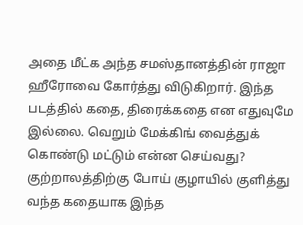அதை மீட்க அந்த சமஸ்தானத்தின் ராஜா ஹீரோவை கோர்த்து விடுகிறார். இந்த படத்தில் கதை, திரைக்கதை என எதுவுமே இல்லை. வெறும் மேக்கிங் வைத்துக் கொண்டு மட்டும் என்ன செய்வது? குற்றாலத்திற்கு போய் குழாயில் குளித்து வந்த கதையாக இந்த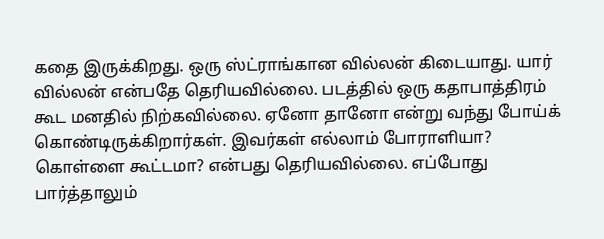கதை இருக்கிறது. ஒரு ஸ்ட்ராங்கான வில்லன் கிடையாது. யார் வில்லன் என்பதே தெரியவில்லை. படத்தில் ஒரு கதாபாத்திரம் கூட மனதில் நிற்கவில்லை. ஏனோ தானோ என்று வந்து போய்க் கொண்டிருக்கிறார்கள். இவர்கள் எல்லாம் போராளியா? கொள்ளை கூட்டமா? என்பது தெரியவில்லை. எப்போது பார்த்தாலும்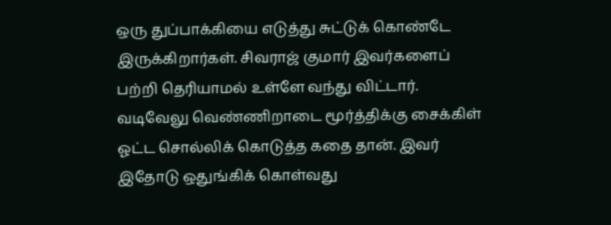ஒரு துப்பாக்கியை எடுத்து சுட்டுக் கொண்டே இருக்கிறார்கள். சிவராஜ் குமார் இவர்களைப் பற்றி தெரியாமல் உள்ளே வந்து விட்டார். வடிவேலு வெண்ணிறாடை மூர்த்திக்கு சைக்கிள் ஓட்ட சொல்லிக் கொடுத்த கதை தான். இவர் இதோடு ஒதுங்கிக் கொள்வது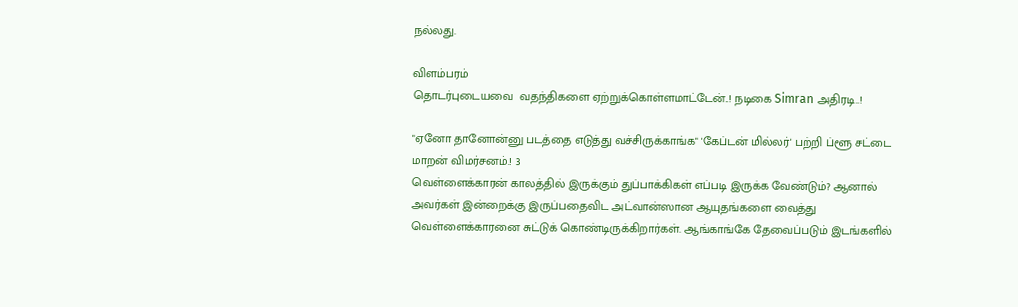நல்லது.

விளம்பரம்
தொடர்புடையவை  வதந்திகளை ஏற்றுக்கொள்ளமாட்டேன்..! நடிகை Simran அதிரடி..!

"ஏனோ தானோன்னு படத்தை எடுத்து வச்சிருக்காங்க" 'கேப்டன் மில்லர்' பற்றி ப்ளூ சட்டை மாறன் விமர்சனம்.! 3
வெள்ளைக்காரன் காலத்தில் இருக்கும் துப்பாக்கிகள் எப்படி இருக்க வேண்டும்? ஆனால் அவர்கள் இன்றைக்கு இருப்பதைவிட அட்வான்ஸான ஆயுதங்களை வைத்து வெள்ளைக்காரனை சுட்டுக் கொண்டிருக்கிறார்கள். ஆங்காங்கே தேவைப்படும் இடங்களில்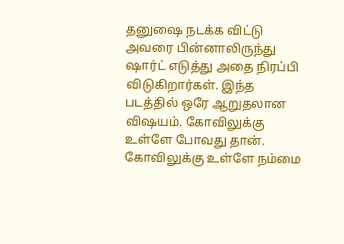தனுஷை நடக்க விட்டு அவரை பின்னாலிருந்து ஷார்ட் எடுத்து அதை நிரப்பி விடுகிறார்கள். இந்த படத்தில் ஒரே ஆறுதலான விஷயம். கோவிலுக்கு உள்ளே போவது தான். கோவிலுக்கு உள்ளே நம்மை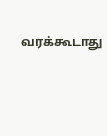வரக்கூடாது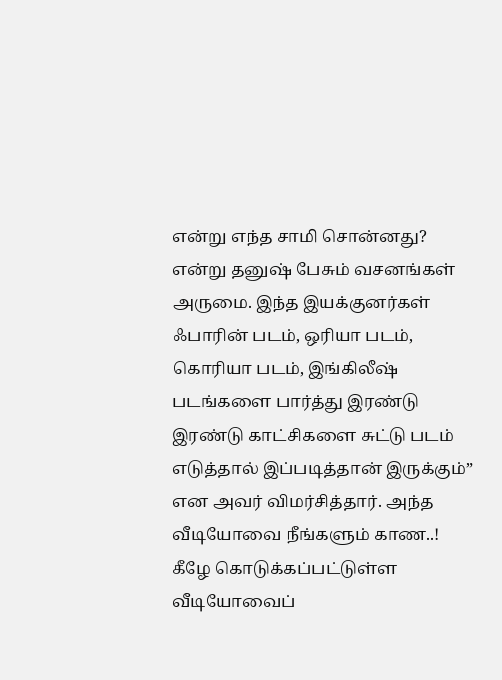என்று எந்த சாமி சொன்னது? என்று தனுஷ் பேசும் வசனங்கள் அருமை. இந்த இயக்குனர்கள் ஃபாரின் படம், ஒரியா படம், கொரியா படம், இங்கிலீஷ் படங்களை பார்த்து இரண்டு இரண்டு காட்சிகளை சுட்டு படம் எடுத்தால் இப்படித்தான் இருக்கும்” என அவர் விமர்சித்தார். அந்த வீடியோவை நீங்களும் காண..! கீழே கொடுக்கப்பட்டுள்ள வீடியோவைப்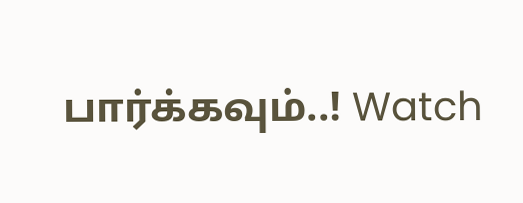பார்க்கவும்..! Watch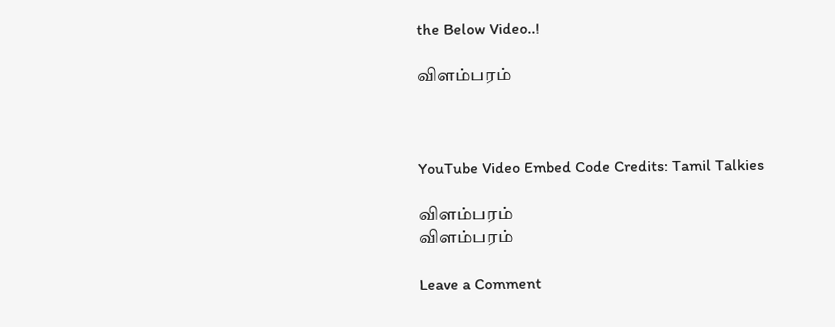the Below Video..!

விளம்பரம்



YouTube Video Embed Code Credits: Tamil Talkies

விளம்பரம்
விளம்பரம்

Leave a Comment